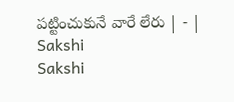పట్టించుకునే వారే లేరు | - | Sakshi
Sakshi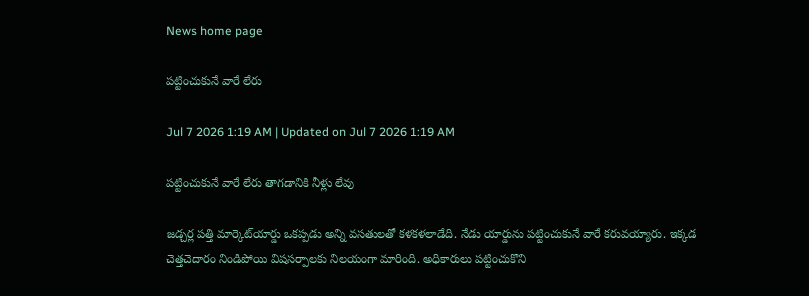News home page

పట్టించుకునే వారే లేరు

Jul 7 2026 1:19 AM | Updated on Jul 7 2026 1:19 AM

పట్టించుకునే వారే లేరు తాగడానికి నీళ్లు లేవు

జడ్చర్ల పత్తి మార్కెట్‌యార్డు ఒకప్పడు అన్ని వసతులతో కళకళలాడేది. నేడు యార్డును పట్టించుకునే వారే కరువయ్యారు. ఇక్కడ చెత్తచెదారం నిండిపోయి విషసర్పాలకు నిలయంగా మారింది. అధికారులు పట్టించుకొని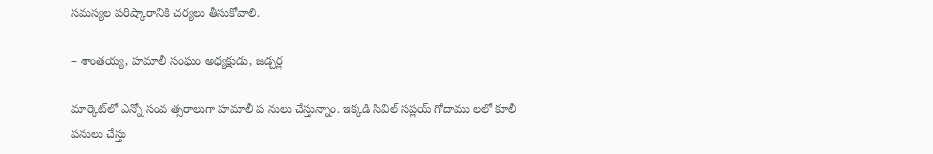సమస్యల పరిష్కారానికి చర్యలు తీసుకోవాలి.

– శాంతయ్య, హమాలీ సంఘం అధ్యక్షుడు, జడ్చర్ల

మార్కెట్‌లో ఎన్నో సంవ త్సరాలుగా హమాలీ ప నులు చేస్తున్నాం. ఇక్కడి సివిల్‌ సప్లయ్‌ గోదాము లలో కూలీ పనులు చేస్తు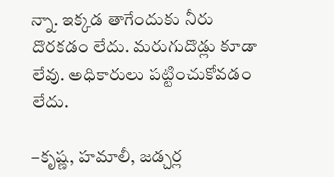న్నా. ఇక్కడ తాగేందుకు నీరు దొరకడం లేదు. మరుగుదొడ్లు కూడా లేవు. అధికారులు పట్టించుకోవడం లేదు.

–కృష్ణ, హమాలీ, జడ్చర్ల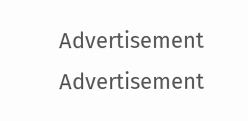Advertisement
Advertisement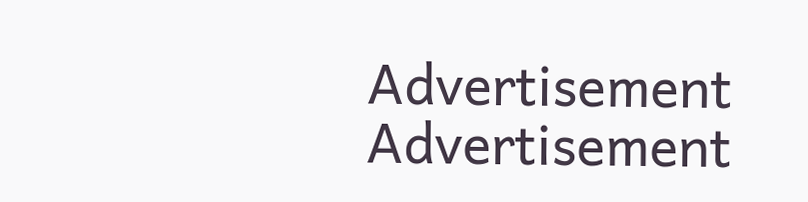Advertisement
Advertisement